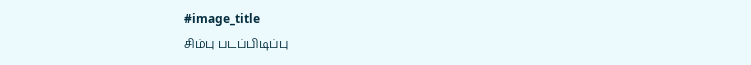#image_title
சிம்பு படப்பிடிப்பு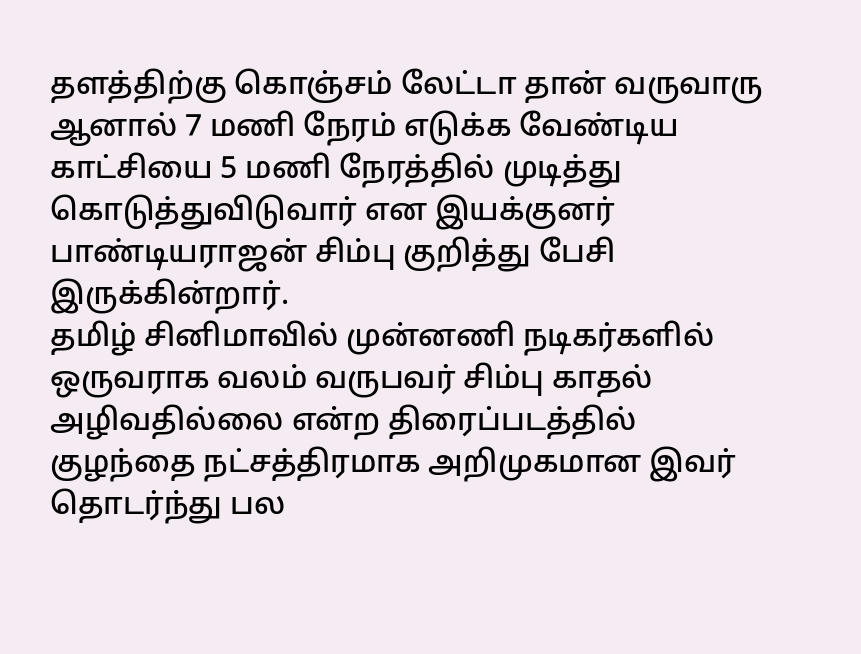தளத்திற்கு கொஞ்சம் லேட்டா தான் வருவாரு ஆனால் 7 மணி நேரம் எடுக்க வேண்டிய காட்சியை 5 மணி நேரத்தில் முடித்து கொடுத்துவிடுவார் என இயக்குனர் பாண்டியராஜன் சிம்பு குறித்து பேசி இருக்கின்றார்.
தமிழ் சினிமாவில் முன்னணி நடிகர்களில் ஒருவராக வலம் வருபவர் சிம்பு காதல் அழிவதில்லை என்ற திரைப்படத்தில் குழந்தை நட்சத்திரமாக அறிமுகமான இவர் தொடர்ந்து பல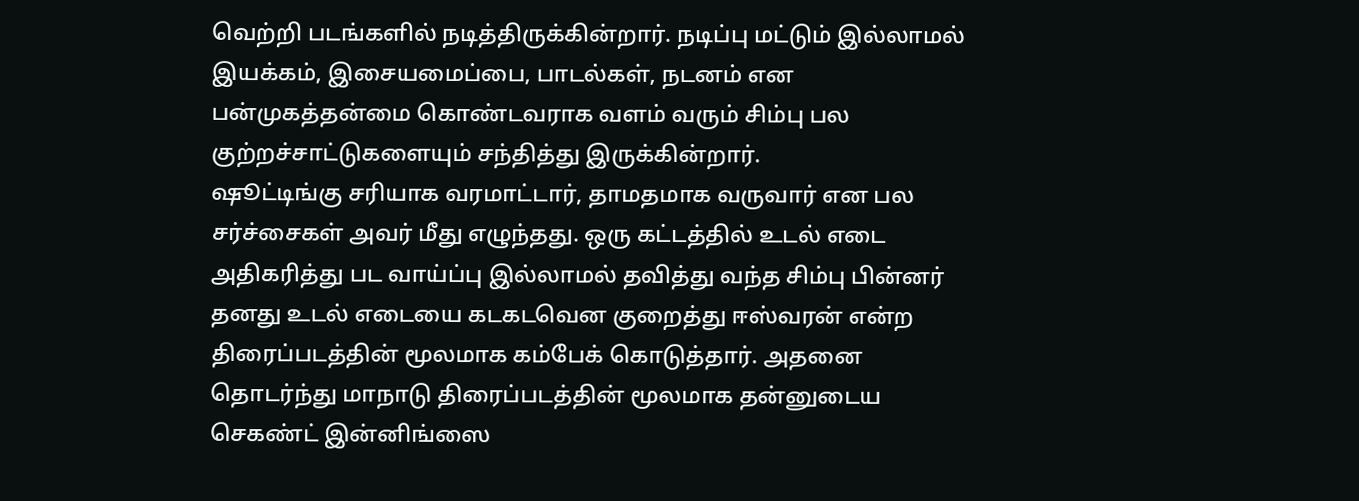வெற்றி படங்களில் நடித்திருக்கின்றார். நடிப்பு மட்டும் இல்லாமல் இயக்கம், இசையமைப்பை, பாடல்கள், நடனம் என பன்முகத்தன்மை கொண்டவராக வளம் வரும் சிம்பு பல குற்றச்சாட்டுகளையும் சந்தித்து இருக்கின்றார்.
ஷூட்டிங்கு சரியாக வரமாட்டார், தாமதமாக வருவார் என பல சர்ச்சைகள் அவர் மீது எழுந்தது. ஒரு கட்டத்தில் உடல் எடை அதிகரித்து பட வாய்ப்பு இல்லாமல் தவித்து வந்த சிம்பு பின்னர் தனது உடல் எடையை கடகடவென குறைத்து ஈஸ்வரன் என்ற திரைப்படத்தின் மூலமாக கம்பேக் கொடுத்தார். அதனை தொடர்ந்து மாநாடு திரைப்படத்தின் மூலமாக தன்னுடைய செகண்ட் இன்னிங்ஸை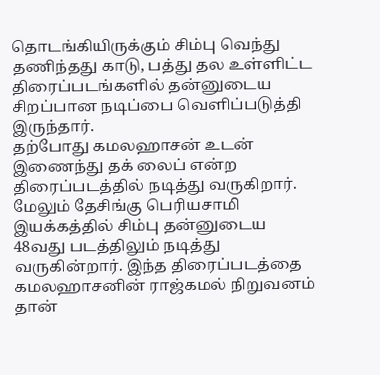தொடங்கியிருக்கும் சிம்பு வெந்து தணிந்தது காடு, பத்து தல உள்ளிட்ட திரைப்படங்களில் தன்னுடைய சிறப்பான நடிப்பை வெளிப்படுத்தி இருந்தார்.
தற்போது கமலஹாசன் உடன் இணைந்து தக் லைப் என்ற திரைப்படத்தில் நடித்து வருகிறார். மேலும் தேசிங்கு பெரியசாமி இயக்கத்தில் சிம்பு தன்னுடைய 48வது படத்திலும் நடித்து வருகின்றார். இந்த திரைப்படத்தை கமலஹாசனின் ராஜ்கமல் நிறுவனம் தான்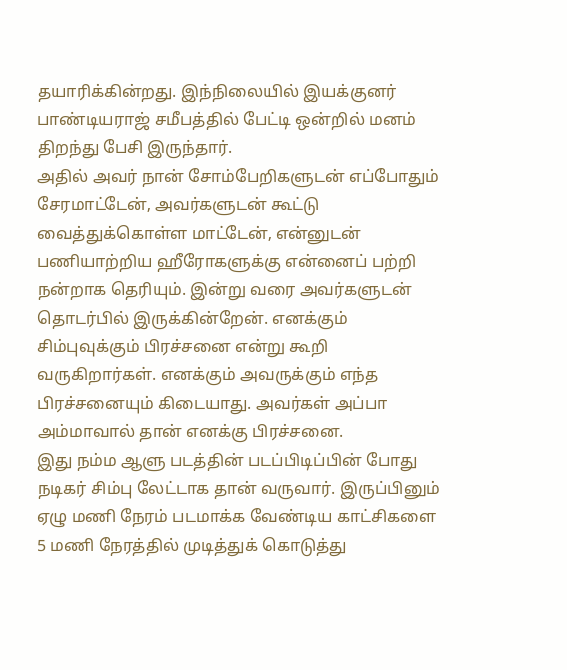தயாரிக்கின்றது. இந்நிலையில் இயக்குனர் பாண்டியராஜ் சமீபத்தில் பேட்டி ஒன்றில் மனம் திறந்து பேசி இருந்தார்.
அதில் அவர் நான் சோம்பேறிகளுடன் எப்போதும் சேரமாட்டேன், அவர்களுடன் கூட்டு வைத்துக்கொள்ள மாட்டேன், என்னுடன் பணியாற்றிய ஹீரோகளுக்கு என்னைப் பற்றி நன்றாக தெரியும். இன்று வரை அவர்களுடன் தொடர்பில் இருக்கின்றேன். எனக்கும் சிம்புவுக்கும் பிரச்சனை என்று கூறி வருகிறார்கள். எனக்கும் அவருக்கும் எந்த பிரச்சனையும் கிடையாது. அவர்கள் அப்பா அம்மாவால் தான் எனக்கு பிரச்சனை.
இது நம்ம ஆளு படத்தின் படப்பிடிப்பின் போது நடிகர் சிம்பு லேட்டாக தான் வருவார். இருப்பினும் ஏழு மணி நேரம் படமாக்க வேண்டிய காட்சிகளை 5 மணி நேரத்தில் முடித்துக் கொடுத்து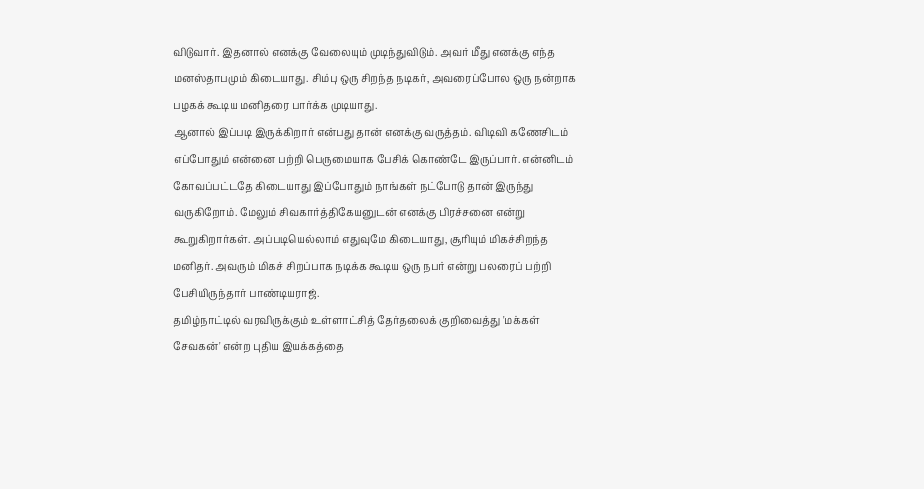விடுவார். இதனால் எனக்கு வேலையும் முடிந்துவிடும். அவர் மீது எனக்கு எந்த மனஸ்தாபமும் கிடையாது. சிம்பு ஒரு சிறந்த நடிகர், அவரைப்போல ஒரு நன்றாக பழகக் கூடிய மனிதரை பார்க்க முடியாது.
ஆனால் இப்படி இருக்கிறார் என்பது தான் எனக்கு வருத்தம். விடிவி கணேசிடம் எப்போதும் என்னை பற்றி பெருமையாக பேசிக் கொண்டே இருப்பார். என்னிடம் கோவப்பட்டதே கிடையாது இப்போதும் நாங்கள் நட்போடு தான் இருந்து வருகிறோம். மேலும் சிவகார்த்திகேயனுடன் எனக்கு பிரச்சனை என்று கூறுகிறார்கள். அப்படியெல்லாம் எதுவுமே கிடையாது, சூரியும் மிகச்சிறந்த மனிதர். அவரும் மிகச் சிறப்பாக நடிக்க கூடிய ஒரு நபர் என்று பலரைப் பற்றி பேசியிருந்தார் பாண்டியராஜ்.
தமிழ்நாட்டில் வரவிருக்கும் உள்ளாட்சித் தேர்தலைக் குறிவைத்து 'மக்கள் சேவகன்' என்ற புதிய இயக்கத்தை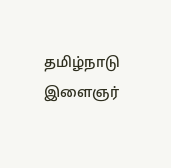தமிழ்நாடு இளைஞர்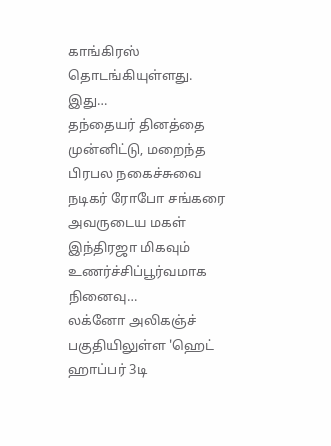காங்கிரஸ் தொடங்கியுள்ளது. இது…
தந்தையர் தினத்தை முன்னிட்டு, மறைந்த பிரபல நகைச்சுவை நடிகர் ரோபோ சங்கரை அவருடைய மகள் இந்திரஜா மிகவும் உணர்ச்சிப்பூர்வமாக நினைவு…
லக்னோ அலிகஞ்ச் பகுதியிலுள்ள 'ஹெட் ஹாப்பர் 3டி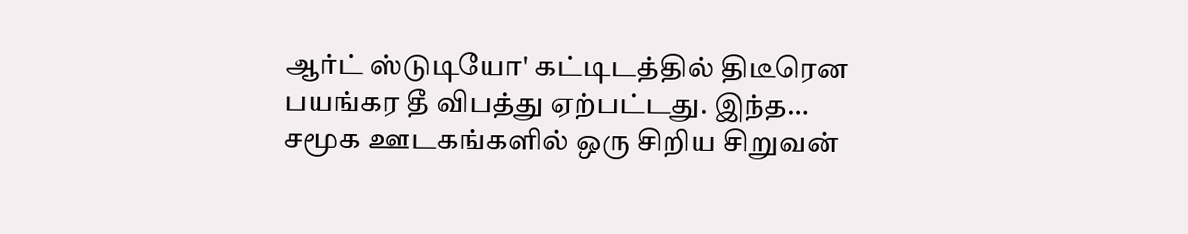ஆர்ட் ஸ்டுடியோ' கட்டிடத்தில் திடீரென பயங்கர தீ விபத்து ஏற்பட்டது. இந்த…
சமூக ஊடகங்களில் ஒரு சிறிய சிறுவன்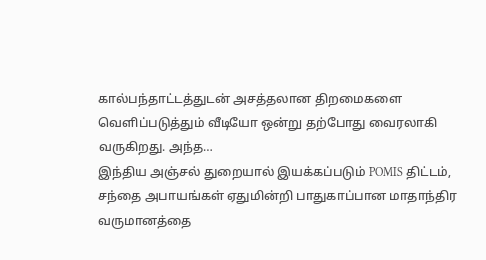கால்பந்தாட்டத்துடன் அசத்தலான திறமைகளை வெளிப்படுத்தும் வீடியோ ஒன்று தற்போது வைரலாகி வருகிறது. அந்த…
இந்திய அஞ்சல் துறையால் இயக்கப்படும் POMIS திட்டம், சந்தை அபாயங்கள் ஏதுமின்றி பாதுகாப்பான மாதாந்திர வருமானத்தை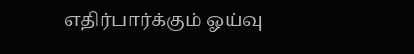எதிர்பார்க்கும் ஓய்வு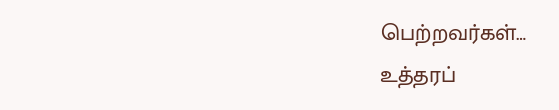பெற்றவர்கள்…
உத்தரப்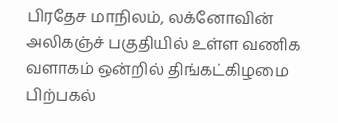பிரதேச மாநிலம், லக்னோவின் அலிகஞ்ச் பகுதியில் உள்ள வணிக வளாகம் ஒன்றில் திங்கட்கிழமை பிற்பகல்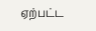ஏற்பட்ட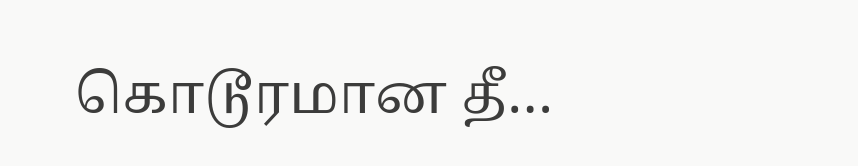கொடூரமான தீ…